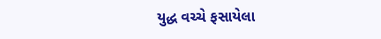યુદ્ધ વચ્ચે ફસાયેલા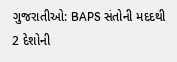ગુજરાતીઓ: BAPS સંતોની મદદથી 2 દેશોની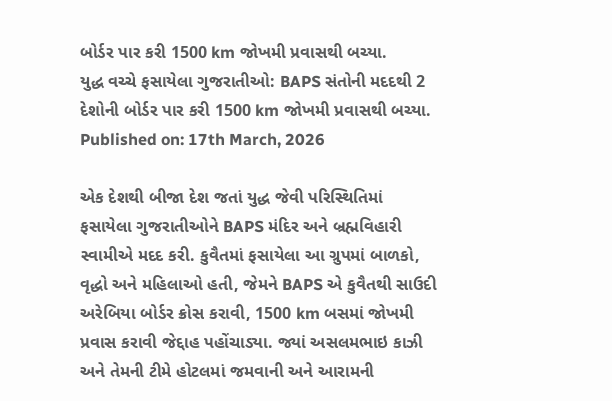બોર્ડર પાર કરી 1500 km જોખમી પ્રવાસથી બચ્યા.
યુદ્ધ વચ્ચે ફસાયેલા ગુજરાતીઓ: BAPS સંતોની મદદથી 2 દેશોની બોર્ડર પાર કરી 1500 km જોખમી પ્રવાસથી બચ્યા.
Published on: 17th March, 2026

એક દેશથી બીજા દેશ જતાં યુદ્ધ જેવી પરિસ્થિતિમાં ફસાયેલા ગુજરાતીઓને BAPS મંદિર અને બ્રહ્મવિહારી સ્વામીએ મદદ કરી. કુવૈતમાં ફસાયેલા આ ગ્રુપમાં બાળકો, વૃદ્ધો અને મહિલાઓ હતી, જેમને BAPS એ કુવૈતથી સાઉદી અરેબિયા બોર્ડર ક્રોસ કરાવી, 1500 km બસમાં જોખમી પ્રવાસ કરાવી જેદ્દાહ પહોંચાડ્યા. જ્યાં અસલમભાઇ કાઝી અને તેમની ટીમે હોટલમાં જમવાની અને આરામની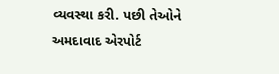વ્યવસ્થા કરી. પછી તેઓને અમદાવાદ એરપોર્ટ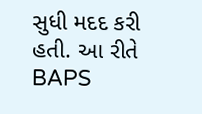સુધી મદદ કરી હતી. આ રીતે BAPS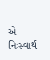એ નિઃસ્વાર્થ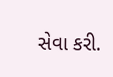સેવા કરી.